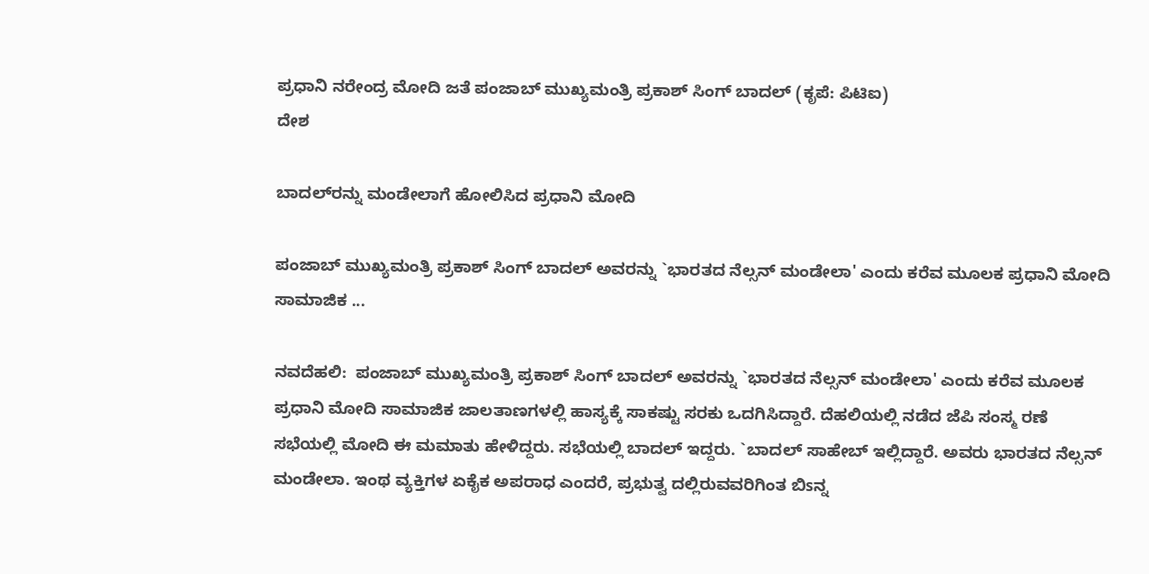ಪ್ರಧಾನಿ ನರೇಂದ್ರ ಮೋದಿ ಜತೆ ಪಂಜಾಬ್ ಮುಖ್ಯಮಂತ್ರಿ ಪ್ರಕಾಶ್ ಸಿಂಗ್ ಬಾದಲ್ (ಕೃಪೆ: ಪಿಟಿಐ)
ದೇಶ

ಬಾದಲ್‍ರನ್ನು ಮಂಡೇಲಾಗೆ ಹೋಲಿಸಿದ ಪ್ರಧಾನಿ ಮೋದಿ

ಪಂಜಾಬ್ ಮುಖ್ಯಮಂತ್ರಿ ಪ್ರಕಾಶ್ ಸಿಂಗ್ ಬಾದಲ್ ಅವರನ್ನು `ಭಾರತದ ನೆಲ್ಸನ್ ಮಂಡೇಲಾ' ಎಂದು ಕರೆವ ಮೂಲಕ ಪ್ರಧಾನಿ ಮೋದಿ ಸಾಮಾಜಿಕ ...

ನವದೆಹಲಿ:  ಪಂಜಾಬ್ ಮುಖ್ಯಮಂತ್ರಿ ಪ್ರಕಾಶ್ ಸಿಂಗ್ ಬಾದಲ್ ಅವರನ್ನು `ಭಾರತದ ನೆಲ್ಸನ್ ಮಂಡೇಲಾ' ಎಂದು ಕರೆವ ಮೂಲಕ ಪ್ರಧಾನಿ ಮೋದಿ ಸಾಮಾಜಿಕ ಜಾಲತಾಣಗಳಲ್ಲಿ ಹಾಸ್ಯಕ್ಕೆ ಸಾಕಷ್ಟು ಸರಕು ಒದಗಿಸಿದ್ದಾರೆ. ದೆಹಲಿಯಲ್ಲಿ ನಡೆದ ಜೆಪಿ ಸಂಸ್ಮ ರಣೆ ಸಭೆಯಲ್ಲಿ ಮೋದಿ ಈ ಮಮಾತು ಹೇಳಿದ್ದರು. ಸಭೆಯಲ್ಲಿ ಬಾದಲ್ ಇದ್ದರು. `ಬಾದಲ್ ಸಾಹೇಬ್ ಇಲ್ಲಿದ್ದಾರೆ. ಅವರು ಭಾರತದ ನೆಲ್ಸನ್ ಮಂಡೇಲಾ. ಇಂಥ ವ್ಯಕ್ತಿಗಳ ಏಕೈಕ ಅಪರಾಧ ಎಂದರೆ, ಪ್ರಭುತ್ವ ದಲ್ಲಿರುವವರಿಗಿಂತ ಬಿsನ್ನ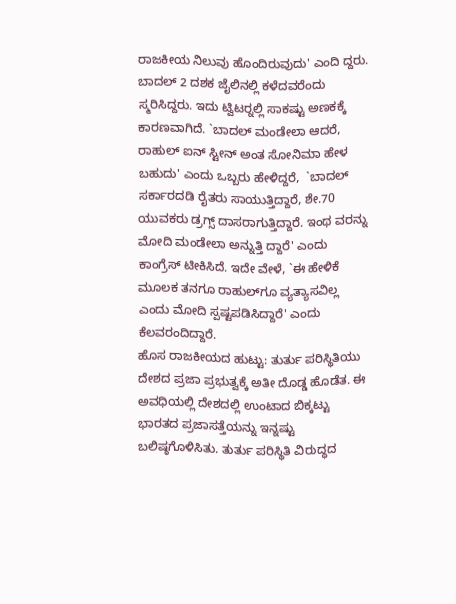ರಾಜಕೀಯ ನಿಲುವು ಹೊಂದಿರುವುದು' ಎಂದಿ ದ್ದರು. ಬಾದಲ್ 2 ದಶಕ ಜೈಲಿನಲ್ಲಿ ಕಳೆದವರೆಂದು ಸ್ಮರಿಸಿದ್ದರು. ಇದು ಟ್ವಿಟರ್‍ನಲ್ಲಿ ಸಾಕಷ್ಟು ಅಣಕಕ್ಕೆ ಕಾರಣವಾಗಿದೆ. `ಬಾದಲ್ ಮಂಡೇಲಾ ಆದರೆ, ರಾಹುಲ್ ಐನ್ ಸ್ಟೀನ್ ಅಂತ ಸೋನಿಮಾ ಹೇಳ ಬಹುದು' ಎಂದು ಒಬ್ಬರು ಹೇಳಿದ್ದರೆ,  `ಬಾದಲ್ ಸರ್ಕಾರದಡಿ ರೈತರು ಸಾಯುತ್ತಿದ್ದಾರೆ, ಶೇ.70 ಯುವಕರು ಡ್ರಗ್ಸ್ ದಾಸರಾಗುತ್ತಿದ್ದಾರೆ. ಇಂಥ ವರನ್ನು ಮೋದಿ ಮಂಡೇಲಾ ಅನ್ನುತ್ತಿ ದ್ದಾರೆ' ಎಂದು ಕಾಂಗ್ರೆಸ್ ಟೀಕಿಸಿದೆ. ಇದೇ ವೇಳೆ, `ಈ ಹೇಳಿಕೆ ಮೂಲಕ ತನಗೂ ರಾಹುಲ್‍ಗೂ ವ್ಯತ್ಯಾಸವಿಲ್ಲ ಎಂದು ಮೋದಿ ಸ್ಪಷ್ಟಪಡಿಸಿದ್ದಾರೆ' ಎಂದು ಕೆಲವರಂದಿದ್ದಾರೆ.
ಹೊಸ ರಾಜಕೀಯದ ಹುಟ್ಟು: ತುರ್ತು ಪರಿಸ್ಥಿತಿಯು ದೇಶದ ಪ್ರಜಾ ಪ್ರಭುತ್ವಕ್ಕೆ ಅತೀ ದೊಡ್ಡ ಹೊಡೆತ. ಈ ಅವಧಿಯಲ್ಲಿ ದೇಶದಲ್ಲಿ ಉಂಟಾದ ಬಿಕ್ಕಟ್ಟು ಭಾರತದ ಪ್ರಜಾಸತ್ತೆಯನ್ನು ಇನ್ನಷ್ಟು ಬಲಿಷ್ಠಗೊಳಿಸಿತು. ತುರ್ತು ಪರಿಸ್ಥಿತಿ ವಿರುದ್ಧದ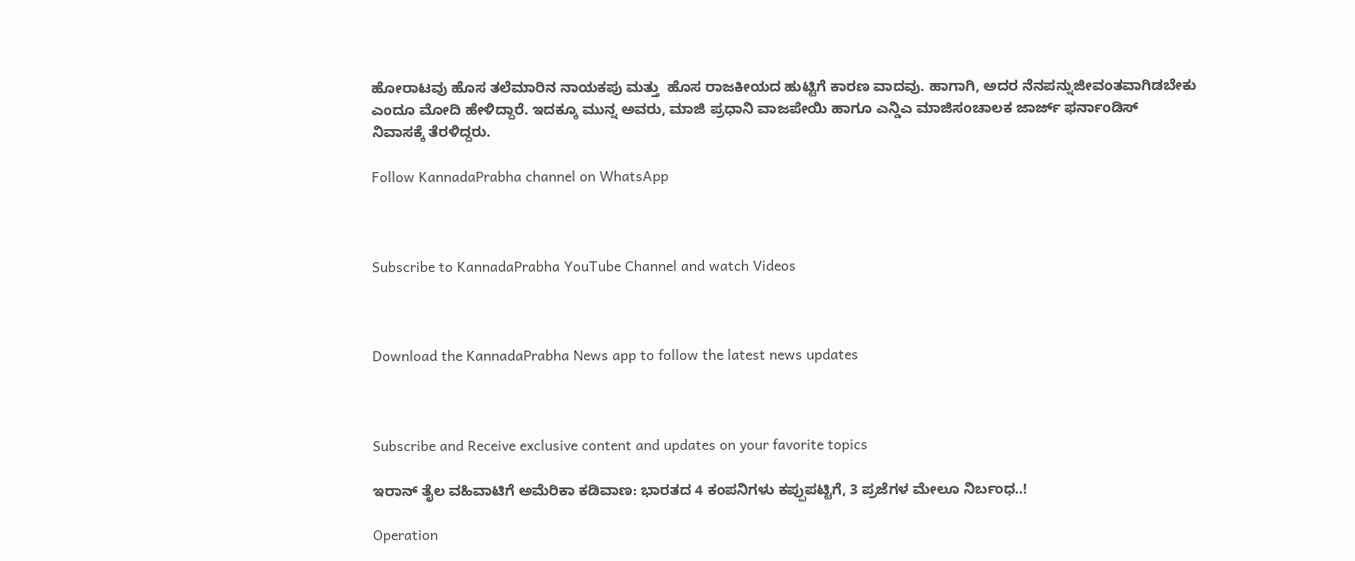ಹೋರಾಟವು ಹೊಸ ತಲೆಮಾರಿನ ನಾಯಕಪು ಮತ್ತು  ಹೊಸ ರಾಜಕೀಯದ ಹುಟ್ಟಿಗೆ ಕಾರಣ ವಾದವು. ಹಾಗಾಗಿ, ಅದರ ನೆನಪನ್ನುಜೀವಂತವಾಗಿಡಬೇಕು ಎಂದೂ ಮೋದಿ ಹೇಳಿದ್ದಾರೆ. ಇದಕ್ಕೂ ಮುನ್ನ ಅವರು, ಮಾಜಿ ಪ್ರಧಾನಿ ವಾಜಪೇಯಿ ಹಾಗೂ ಎನ್ಡಿಎ ಮಾಜಿಸಂಚಾಲಕ ಜಾರ್ಜ್ ಫರ್ನಾಂಡಿಸ್
ನಿವಾಸಕ್ಕೆ ತೆರಳಿದ್ದರು.

Follow KannadaPrabha channel on WhatsApp



Subscribe to KannadaPrabha YouTube Channel and watch Videos



Download the KannadaPrabha News app to follow the latest news updates



Subscribe and Receive exclusive content and updates on your favorite topics

ಇರಾನ್‌ ತೈಲ ವಹಿವಾಟಿಗೆ ಅಮೆರಿಕಾ ಕಡಿವಾಣ: ಭಾರತದ 4 ಕಂಪನಿಗಳು ಕಪ್ಪುಪಟ್ಟಿಗೆ, 3 ಪ್ರಜೆಗಳ ಮೇಲೂ ನಿರ್ಬಂಧ..!

Operation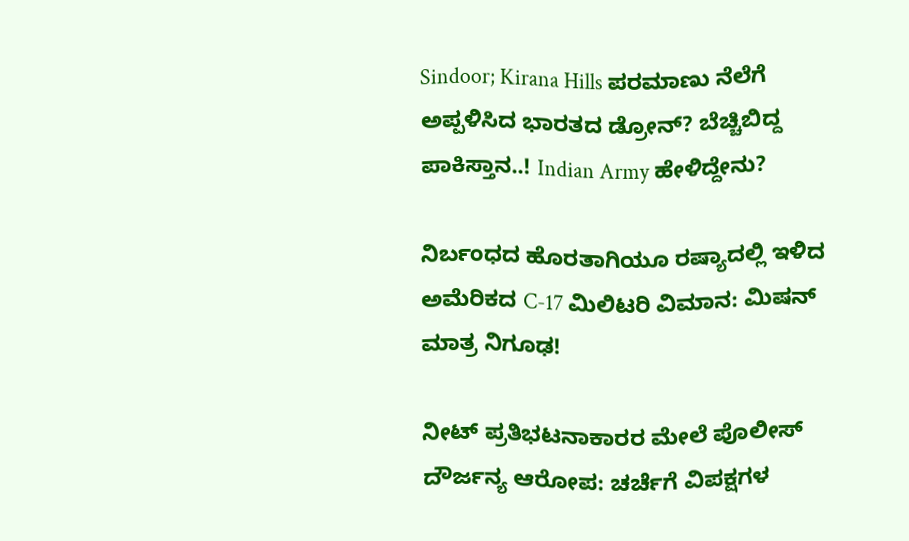Sindoor; Kirana Hills ಪರಮಾಣು ನೆಲೆಗೆ ಅಪ್ಪಳಿಸಿದ ಭಾರತದ ಡ್ರೋನ್? ಬೆಚ್ಚಿಬಿದ್ದ ಪಾಕಿಸ್ತಾನ..! Indian Army ಹೇಳಿದ್ದೇನು?

ನಿರ್ಬಂಧದ ಹೊರತಾಗಿಯೂ ರಷ್ಯಾದಲ್ಲಿ ಇಳಿದ ಅಮೆರಿಕದ C-17 ಮಿಲಿಟರಿ ವಿಮಾನ: ಮಿಷನ್ ಮಾತ್ರ ನಿಗೂಢ!

ನೀಟ್ ಪ್ರತಿಭಟನಾಕಾರರ ಮೇಲೆ ಪೊಲೀಸ್ ದೌರ್ಜನ್ಯ ಆರೋಪ: ಚರ್ಚೆಗೆ ವಿಪಕ್ಷಗಳ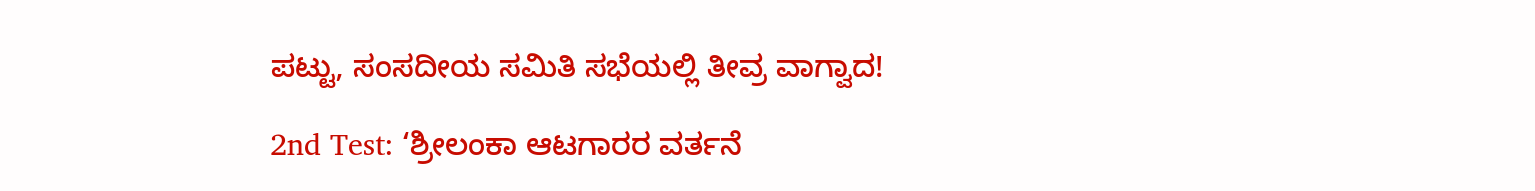ಪಟ್ಟು, ಸಂಸದೀಯ ಸಮಿತಿ ಸಭೆಯಲ್ಲಿ ತೀವ್ರ ವಾಗ್ವಾದ!

2nd Test: ‘ಶ್ರೀಲಂಕಾ ಆಟಗಾರರ ವರ್ತನೆ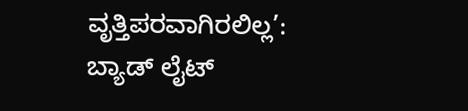ವೃತ್ತಿಪರವಾಗಿರಲಿಲ್ಲ’: ಬ್ಯಾಡ್ ಲೈಟ್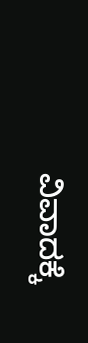ವಿವಾದಕ್ಕೆ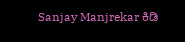Sanjay Manjrekar ಕಿಡಿ